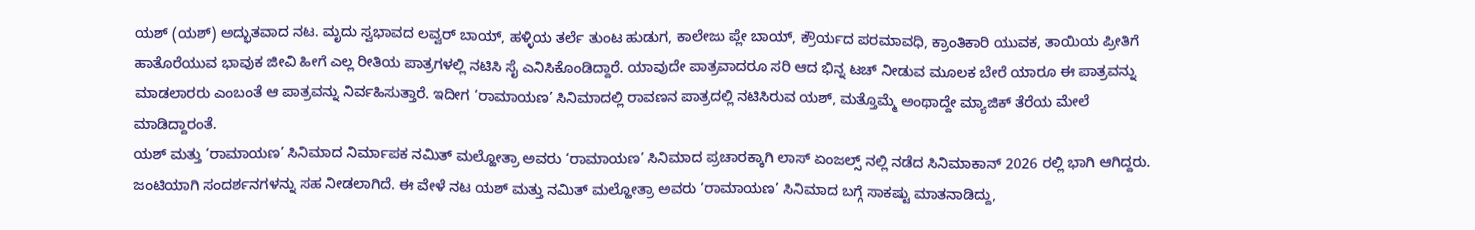ಯಶ್ (ಯಶ್) ಅದ್ಭುತವಾದ ನಟ. ಮೃದು ಸ್ವಭಾವದ ಲವ್ವರ್ ಬಾಯ್, ಹಳ್ಳಿಯ ತರ್ಲೆ ತುಂಟ ಹುಡುಗ, ಕಾಲೇಜು ಪ್ಲೇ ಬಾಯ್, ಕ್ರೌರ್ಯದ ಪರಮಾವಧಿ, ಕ್ರಾಂತಿಕಾರಿ ಯುವಕ, ತಾಯಿಯ ಪ್ರೀತಿಗೆ ಹಾತೊರೆಯುವ ಭಾವುಕ ಜೀವಿ ಹೀಗೆ ಎಲ್ಲ ರೀತಿಯ ಪಾತ್ರಗಳಲ್ಲಿ ನಟಿಸಿ ಸೈ ಎನಿಸಿಕೊಂಡಿದ್ದಾರೆ. ಯಾವುದೇ ಪಾತ್ರವಾದರೂ ಸರಿ ಆದ ಭಿನ್ನ ಟಚ್ ನೀಡುವ ಮೂಲಕ ಬೇರೆ ಯಾರೂ ಈ ಪಾತ್ರವನ್ನು ಮಾಡಲಾರರು ಎಂಬಂತೆ ಆ ಪಾತ್ರವನ್ನು ನಿರ್ವಹಿಸುತ್ತಾರೆ. ಇದೀಗ ‘ರಾಮಾಯಣ’ ಸಿನಿಮಾದಲ್ಲಿ ರಾವಣನ ಪಾತ್ರದಲ್ಲಿ ನಟಿಸಿರುವ ಯಶ್, ಮತ್ತೊಮ್ಮೆ ಅಂಥಾದ್ದೇ ಮ್ಯಾಜಿಕ್ ತೆರೆಯ ಮೇಲೆ ಮಾಡಿದ್ದಾರಂತೆ.
ಯಶ್ ಮತ್ತು ‘ರಾಮಾಯಣ’ ಸಿನಿಮಾದ ನಿರ್ಮಾಪಕ ನಮಿತ್ ಮಲ್ಹೋತ್ರಾ ಅವರು ‘ರಾಮಾಯಣ’ ಸಿನಿಮಾದ ಪ್ರಚಾರಕ್ಕಾಗಿ ಲಾಸ್ ಏಂಜಲ್ಸ್ ನಲ್ಲಿ ನಡೆದ ಸಿನಿಮಾಕಾನ್ 2026 ರಲ್ಲಿ ಭಾಗಿ ಆಗಿದ್ದರು. ಜಂಟಿಯಾಗಿ ಸಂದರ್ಶನಗಳನ್ನು ಸಹ ನೀಡಲಾಗಿದೆ. ಈ ವೇಳೆ ನಟ ಯಶ್ ಮತ್ತು ನಮಿತ್ ಮಲ್ಹೋತ್ರಾ ಅವರು ‘ರಾಮಾಯಣ’ ಸಿನಿಮಾದ ಬಗ್ಗೆ ಸಾಕಷ್ಟು ಮಾತನಾಡಿದ್ದು,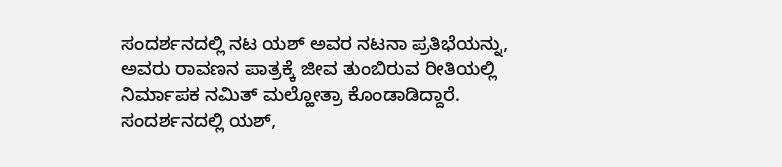ಸಂದರ್ಶನದಲ್ಲಿ ನಟ ಯಶ್ ಅವರ ನಟನಾ ಪ್ರತಿಭೆಯನ್ನು, ಅವರು ರಾವಣನ ಪಾತ್ರಕ್ಕೆ ಜೀವ ತುಂಬಿರುವ ರೀತಿಯಲ್ಲಿ ನಿರ್ಮಾಪಕ ನಮಿತ್ ಮಲ್ಹೋತ್ರಾ ಕೊಂಡಾಡಿದ್ದಾರೆ.
ಸಂದರ್ಶನದಲ್ಲಿ ಯಶ್,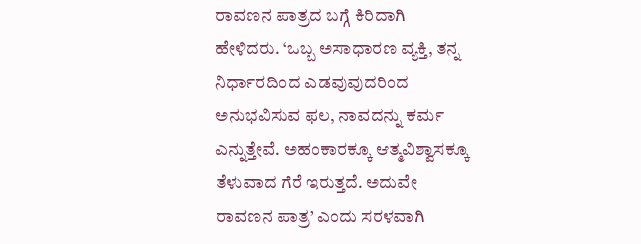ರಾವಣನ ಪಾತ್ರದ ಬಗ್ಗೆ ಕಿರಿದಾಗಿ ಹೇಳಿದರು. ‘ಒಬ್ಬ ಅಸಾಧಾರಣ ವ್ಯಕ್ತಿ, ತನ್ನ ನಿರ್ಧಾರದಿಂದ ಎಡವುವುದರಿಂದ ಅನುಭವಿಸುವ ಫಲ, ನಾವದನ್ನು ಕರ್ಮ ಎನ್ನುತ್ತೇವೆ. ಅಹಂಕಾರಕ್ಕೂ ಆತ್ಮವಿಶ್ವಾಸಕ್ಕೂ ತೆಳುವಾದ ಗೆರೆ ಇರುತ್ತದೆ. ಅದುವೇ ರಾವಣನ ಪಾತ್ರ’ ಎಂದು ಸರಳವಾಗಿ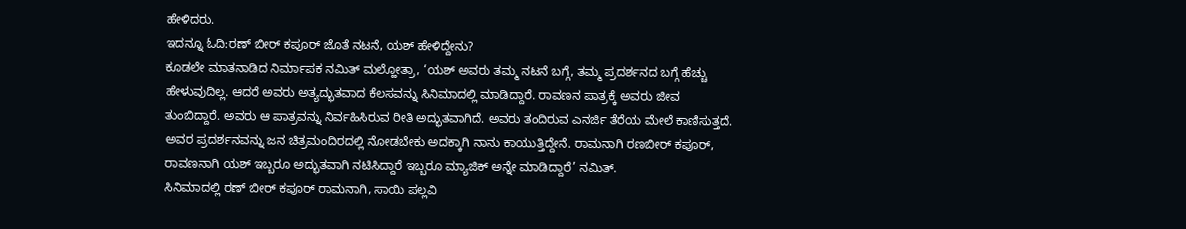ಹೇಳಿದರು.
ಇದನ್ನೂ ಓದಿ:ರಣ್ ಬೀರ್ ಕಪೂರ್ ಜೊತೆ ನಟನೆ, ಯಶ್ ಹೇಳಿದ್ದೇನು?
ಕೂಡಲೇ ಮಾತನಾಡಿದ ನಿರ್ಮಾಪಕ ನಮಿತ್ ಮಲ್ಹೋತ್ರಾ, ‘ಯಶ್ ಅವರು ತಮ್ಮ ನಟನೆ ಬಗ್ಗೆ, ತಮ್ಮ ಪ್ರದರ್ಶನದ ಬಗ್ಗೆ ಹೆಚ್ಚು ಹೇಳುವುದಿಲ್ಲ. ಆದರೆ ಅವರು ಅತ್ಯದ್ಭುತವಾದ ಕೆಲಸವನ್ನು ಸಿನಿಮಾದಲ್ಲಿ ಮಾಡಿದ್ದಾರೆ. ರಾವಣನ ಪಾತ್ರಕ್ಕೆ ಅವರು ಜೀವ ತುಂಬಿದ್ದಾರೆ. ಅವರು ಆ ಪಾತ್ರವನ್ನು ನಿರ್ವಹಿಸಿರುವ ರೀತಿ ಅದ್ಭುತವಾಗಿದೆ. ಅವರು ತಂದಿರುವ ಎನರ್ಜಿ ತೆರೆಯ ಮೇಲೆ ಕಾಣಿಸುತ್ತದೆ. ಅವರ ಪ್ರದರ್ಶನವನ್ನು ಜನ ಚಿತ್ರಮಂದಿರದಲ್ಲಿ ನೋಡಬೇಕು ಅದಕ್ಕಾಗಿ ನಾನು ಕಾಯುತ್ತಿದ್ದೇನೆ. ರಾಮನಾಗಿ ರಣಬೀರ್ ಕಪೂರ್, ರಾವಣನಾಗಿ ಯಶ್ ಇಬ್ಬರೂ ಅದ್ಭುತವಾಗಿ ನಟಿಸಿದ್ದಾರೆ ಇಬ್ಬರೂ ಮ್ಯಾಜಿಕ್ ಅನ್ನೇ ಮಾಡಿದ್ದಾರೆ’ ನಮಿತ್.
ಸಿನಿಮಾದಲ್ಲಿ ರಣ್ ಬೀರ್ ಕಪೂರ್ ರಾಮನಾಗಿ, ಸಾಯಿ ಪಲ್ಲವಿ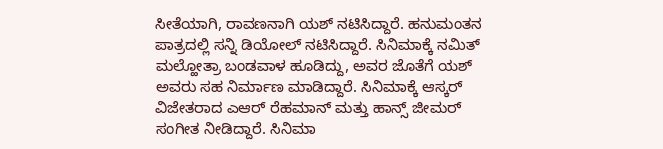ಸೀತೆಯಾಗಿ, ರಾವಣನಾಗಿ ಯಶ್ ನಟಿಸಿದ್ದಾರೆ. ಹನುಮಂತನ ಪಾತ್ರದಲ್ಲಿ ಸನ್ನಿ ಡಿಯೋಲ್ ನಟಿಸಿದ್ದಾರೆ. ಸಿನಿಮಾಕ್ಕೆ ನಮಿತ್ ಮಲ್ಹೋತ್ರಾ ಬಂಡವಾಳ ಹೂಡಿದ್ದು, ಅವರ ಜೊತೆಗೆ ಯಶ್ ಅವರು ಸಹ ನಿರ್ಮಾಣ ಮಾಡಿದ್ದಾರೆ. ಸಿನಿಮಾಕ್ಕೆ ಆಸ್ಕರ್ ವಿಜೇತರಾದ ಎಆರ್ ರೆಹಮಾನ್ ಮತ್ತು ಹಾನ್ಸ್ ಜೀಮರ್ ಸಂಗೀತ ನೀಡಿದ್ದಾರೆ. ಸಿನಿಮಾ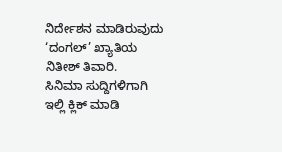ನಿರ್ದೇಶನ ಮಾಡಿರುವುದು ‘ದಂಗಲ್’ ಖ್ಯಾತಿಯ ನಿತೀಶ್ ತಿವಾರಿ.
ಸಿನಿಮಾ ಸುದ್ದಿಗಳಿಗಾಗಿ ಇಲ್ಲಿ ಕ್ಲಿಕ್ ಮಾಡಿ